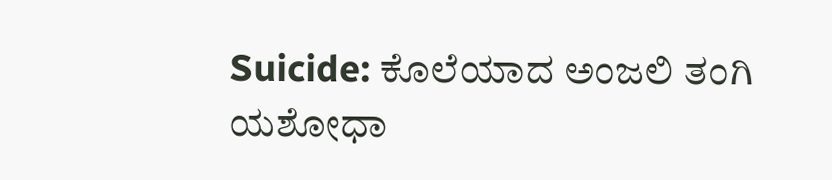Suicide: ಕೊಲೆಯಾದ ಅಂಜಲಿ ತಂಗಿ ಯಶೋಧಾ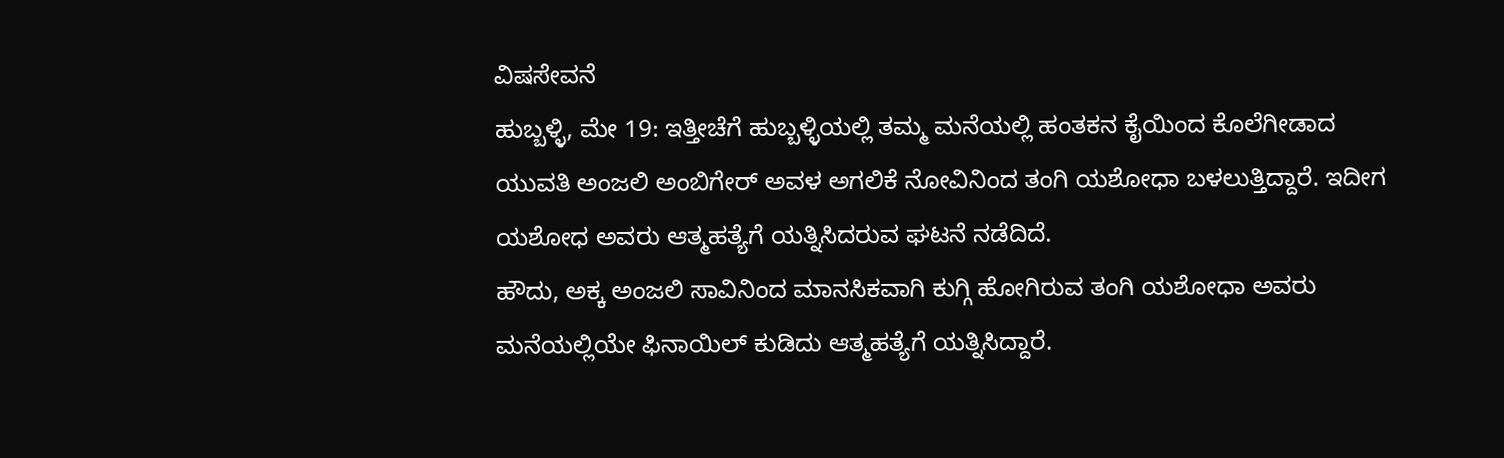ವಿಷಸೇವನೆ
ಹುಬ್ಬಳ್ಳಿ, ಮೇ 19: ಇತ್ತೀಚೆಗೆ ಹುಬ್ಬಳ್ಳಿಯಲ್ಲಿ ತಮ್ಮ ಮನೆಯಲ್ಲಿ ಹಂತಕನ ಕೈಯಿಂದ ಕೊಲೆಗೀಡಾದ ಯುವತಿ ಅಂಜಲಿ ಅಂಬಿಗೇರ್ ಅವಳ ಅಗಲಿಕೆ ನೋವಿನಿಂದ ತಂಗಿ ಯಶೋಧಾ ಬಳಲುತ್ತಿದ್ದಾರೆ. ಇದೀಗ ಯಶೋಧ ಅವರು ಆತ್ಮಹತ್ಯೆಗೆ ಯತ್ನಿಸಿದರುವ ಘಟನೆ ನಡೆದಿದೆ.
ಹೌದು, ಅಕ್ಕ ಅಂಜಲಿ ಸಾವಿನಿಂದ ಮಾನಸಿಕವಾಗಿ ಕುಗ್ಗಿ ಹೋಗಿರುವ ತಂಗಿ ಯಶೋಧಾ ಅವರು ಮನೆಯಲ್ಲಿಯೇ ಫಿನಾಯಿಲ್ ಕುಡಿದು ಆತ್ಮಹತ್ಯೆಗೆ ಯತ್ನಿಸಿದ್ದಾರೆ.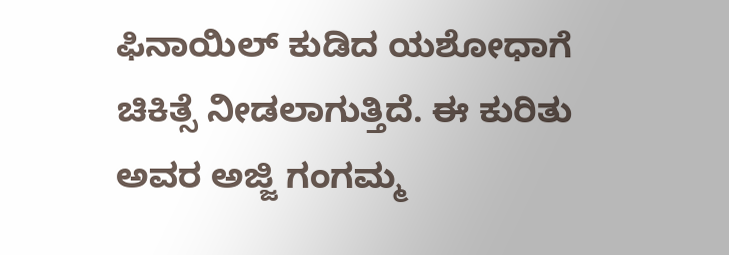ಫಿನಾಯಿಲ್ ಕುಡಿದ ಯಶೋಧಾಗೆ ಚಿಕಿತ್ಸೆ ನೀಡಲಾಗುತ್ತಿದೆ. ಈ ಕುರಿತು ಅವರ ಅಜ್ಜಿ ಗಂಗಮ್ಮ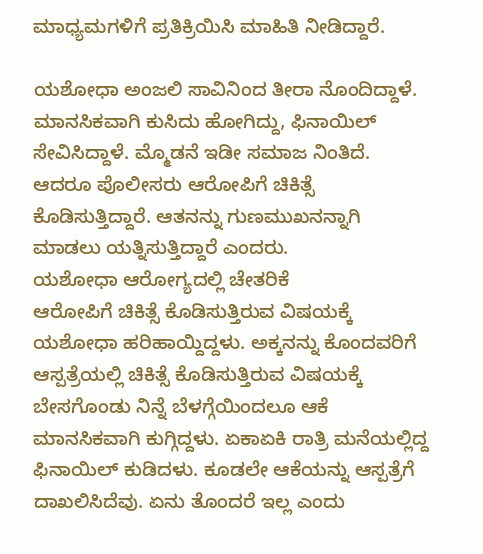ಮಾಧ್ಯಮಗಳಿಗೆ ಪ್ರತಿಕ್ರಿಯಿಸಿ ಮಾಹಿತಿ ನೀಡಿದ್ದಾರೆ.

ಯಶೋಧಾ ಅಂಜಲಿ ಸಾವಿನಿಂದ ತೀರಾ ನೊಂದಿದ್ದಾಳೆ. ಮಾನಸಿಕವಾಗಿ ಕುಸಿದು ಹೋಗಿದ್ದು, ಫಿನಾಯಿಲ್ ಸೇವಿಸಿದ್ದಾಳೆ. ಮ್ಮೊಡನೆ ಇಡೀ ಸಮಾಜ ನಿಂತಿದೆ. ಆದರೂ ಪೊಲೀಸರು ಆರೋಪಿಗೆ ಚಿಕಿತ್ಸೆ ಕೊಡಿಸುತ್ತಿದ್ದಾರೆ. ಆತನನ್ನು ಗುಣಮುಖನನ್ನಾಗಿ ಮಾಡಲು ಯತ್ನಿಸುತ್ತಿದ್ದಾರೆ ಎಂದರು.
ಯಶೋಧಾ ಆರೋಗ್ಯದಲ್ಲಿ ಚೇತರಿಕೆ
ಆರೋಪಿಗೆ ಚಿಕಿತ್ಸೆ ಕೊಡಿಸುತ್ತಿರುವ ವಿಷಯಕ್ಕೆ ಯಶೋಧಾ ಹರಿಹಾಯ್ದಿದ್ದಳು. ಅಕ್ಕನನ್ನು ಕೊಂದವರಿಗೆ ಆಸ್ಪತ್ರೆಯಲ್ಲಿ ಚಿಕಿತ್ಸೆ ಕೊಡಿಸುತ್ತಿರುವ ವಿಷಯಕ್ಕೆ ಬೇಸಗೊಂಡು ನಿನ್ನೆ ಬೆಳಗ್ಗೆಯಿಂದಲೂ ಆಕೆ ಮಾನಸಿಕವಾಗಿ ಕುಗ್ಗಿದ್ದಳು. ಏಕಾಏಕಿ ರಾತ್ರಿ ಮನೆಯಲ್ಲಿದ್ದ ಫಿನಾಯಿಲ್ ಕುಡಿದಳು. ಕೂಡಲೇ ಆಕೆಯನ್ನು ಆಸ್ಪತ್ರೆಗೆ ದಾಖಲಿಸಿದೆವು. ಏನು ತೊಂದರೆ ಇಲ್ಲ ಎಂದು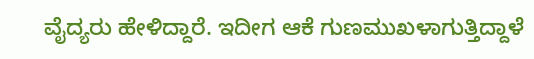ವೈದ್ಯರು ಹೇಳಿದ್ದಾರೆ. ಇದೀಗ ಆಕೆ ಗುಣಮುಖಳಾಗುತ್ತಿದ್ದಾಳೆ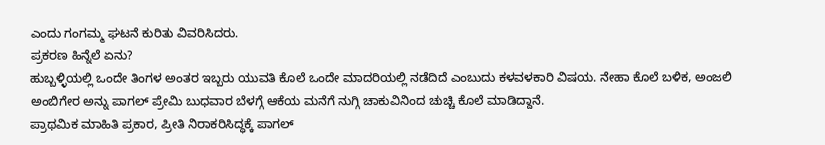ಎಂದು ಗಂಗಮ್ಮ ಘಟನೆ ಕುರಿತು ವಿವರಿಸಿದರು.
ಪ್ರಕರಣ ಹಿನ್ನೆಲೆ ಏನು?
ಹುಬ್ಬಳ್ಳಿಯಲ್ಲಿ ಒಂದೇ ತಿಂಗಳ ಅಂತರ ಇಬ್ಬರು ಯುವತಿ ಕೊಲೆ ಒಂದೇ ಮಾದರಿಯಲ್ಲಿ ನಡೆದಿದೆ ಎಂಬುದು ಕಳವಳಕಾರಿ ವಿಷಯ. ನೇಹಾ ಕೊಲೆ ಬಳಿಕ, ಅಂಜಲಿ ಅಂಬಿಗೇರ ಅನ್ನು ಪಾಗಲ್ ಪ್ರೇಮಿ ಬುಧವಾರ ಬೆಳಗ್ಗೆ ಆಕೆಯ ಮನೆಗೆ ನುಗ್ಗಿ ಚಾಕುವಿನಿಂದ ಚುಚ್ಚಿ ಕೊಲೆ ಮಾಡಿದ್ದಾನೆ.
ಪ್ರಾಥಮಿಕ ಮಾಹಿತಿ ಪ್ರಕಾರ, ಪ್ರೀತಿ ನಿರಾಕರಿಸಿದ್ಧಕ್ಕೆ ಪಾಗಲ್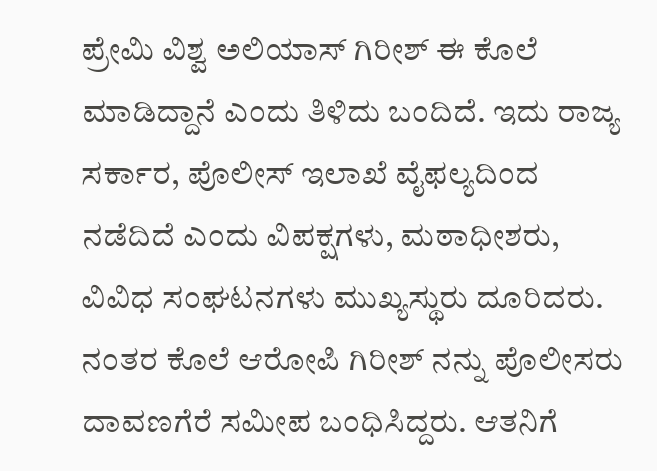ಪ್ರೇಮಿ ವಿಶ್ವ ಅಲಿಯಾಸ್ ಗಿರೀಶ್ ಈ ಕೊಲೆ ಮಾಡಿದ್ದಾನೆ ಎಂದು ತಿಳಿದು ಬಂದಿದೆ. ಇದು ರಾಜ್ಯ ಸರ್ಕಾರ, ಪೊಲೀಸ್ ಇಲಾಖೆ ವೈಫಲ್ಯದಿಂದ ನಡೆದಿದೆ ಎಂದು ವಿಪಕ್ಷಗಳು, ಮಠಾಧೀಶರು, ವಿವಿಧ ಸಂಘಟನಗಳು ಮುಖ್ಯಸ್ಥುರು ದೂರಿದರು.
ನಂತರ ಕೊಲೆ ಆರೋಪಿ ಗಿರೀಶ್ ನನ್ನು ಪೊಲೀಸರು ದಾವಣಗೆರೆ ಸಮೀಪ ಬಂಧಿಸಿದ್ದರು. ಆತನಿಗೆ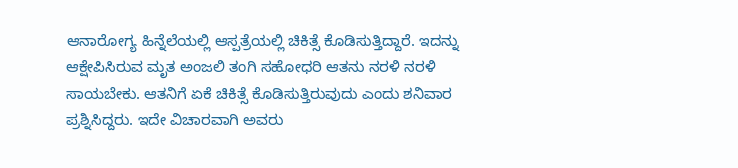ಆನಾರೋಗ್ಯ ಹಿನ್ನೆಲೆಯಲ್ಲಿ ಆಸ್ಪತ್ರೆಯಲ್ಲಿ ಚಿಕಿತ್ಸೆ ಕೊಡಿಸುತ್ತಿದ್ದಾರೆ. ಇದನ್ನು ಆಕ್ಷೇಪಿಸಿರುವ ಮೃತ ಅಂಜಲಿ ತಂಗಿ ಸಹೋಧರಿ ಆತನು ನರಳಿ ನರಳಿ ಸಾಯಬೇಕು. ಆತನಿಗೆ ಏಕೆ ಚಿಕಿತ್ಸೆ ಕೊಡಿಸುತ್ತಿರುವುದು ಎಂದು ಶನಿವಾರ ಪ್ರಶ್ನಿಸಿದ್ದರು. ಇದೇ ವಿಚಾರವಾಗಿ ಅವರು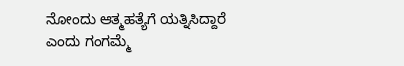ನೋಂದು ಆತ್ಮಹತ್ಯೆಗೆ ಯತ್ನಿಸಿದ್ದಾರೆ ಎಂದು ಗಂಗಮ್ಮೆ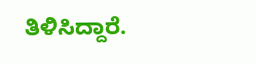ತಿಳಿಸಿದ್ದಾರೆ.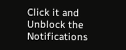Click it and Unblock the Notifications